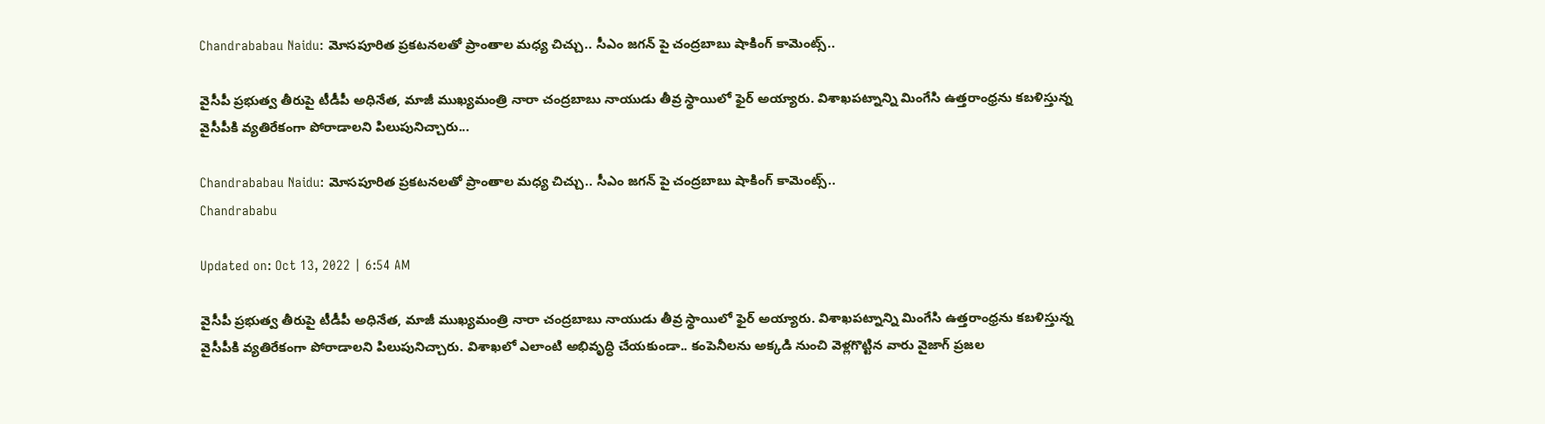Chandrababau Naidu: మోసపూరిత ప్రకటనలతో ప్రాంతాల మధ్య చిచ్చు.. సీఎం జగన్ పై చంద్రబాబు షాకింగ్ కామెంట్స్..

వైసీపీ ప్రభుత్వ తీరుపై టీడీపీ అధినేత, మాజీ ముఖ్యమంత్రి నారా చంద్రబాబు నాయుడు తీవ్ర స్థాయిలో ఫైర్ అయ్యారు. విశాఖపట్నాన్ని మింగేసి ఉత్తరాంధ్రను కబళిస్తున్న వైసీపీకి వ్యతిరేకంగా పోరాడాలని పిలుపునిచ్చారు...

Chandrababau Naidu: మోసపూరిత ప్రకటనలతో ప్రాంతాల మధ్య చిచ్చు.. సీఎం జగన్ పై చంద్రబాబు షాకింగ్ కామెంట్స్..
Chandrababu

Updated on: Oct 13, 2022 | 6:54 AM

వైసీపీ ప్రభుత్వ తీరుపై టీడీపీ అధినేత, మాజీ ముఖ్యమంత్రి నారా చంద్రబాబు నాయుడు తీవ్ర స్థాయిలో ఫైర్ అయ్యారు. విశాఖపట్నాన్ని మింగేసి ఉత్తరాంధ్రను కబళిస్తున్న వైసీపీకి వ్యతిరేకంగా పోరాడాలని పిలుపునిచ్చారు. విశాఖలో ఎలాంటి అభివృద్ధి చేయకుండా.. కంపెనీలను అక్కడి నుంచి వెళ్లగొట్టిన వారు వైజాగ్ ప్రజల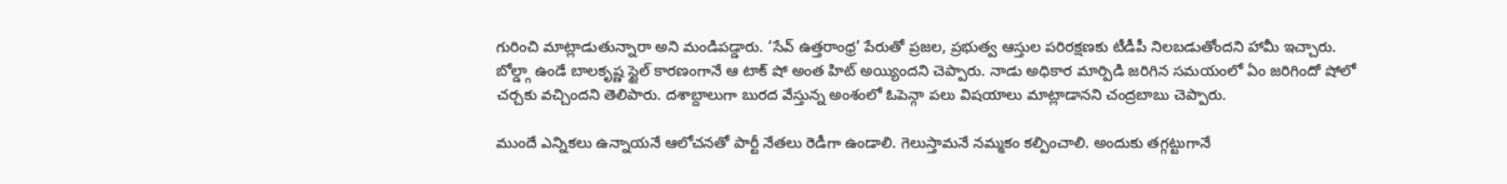గురించి మాట్లాడుతున్నారా అని మండిపడ్డారు. ‘సేవ్ ఉత్తరాంధ్ర’ పేరుతో ప్రజల, ప్రభుత్వ ఆస్తుల పరిరక్షణకు టీడీపీ నిలబడుతోందని హామీ ఇచ్చారు. బోల్డ్గా ఉండే బాలకృష్ణ స్టైల్ కారణంగానే ఆ టాక్‌ షో అంత హిట్ అయ్యిందని చెప్పారు. నాడు అధికార మార్పిడి జరిగిన సమయంలో ఏం జరిగిందో షోలో చర్చకు వచ్చిందని తెలిపారు. దశాబ్దాలుగా బురద వేస్తున్న అంశంలో ఓపెన్గా పలు విషయాలు మాట్లాడానని చంద్రబాబు చెప్పారు.

ముందే ఎన్నికలు ఉన్నాయనే ఆలోచనతో పార్టీ నేతలు రెడీగా ఉండాలి. గెలుస్తామనే నమ్మకం కల్పించాలి. అందుకు తగ్గట్టుగానే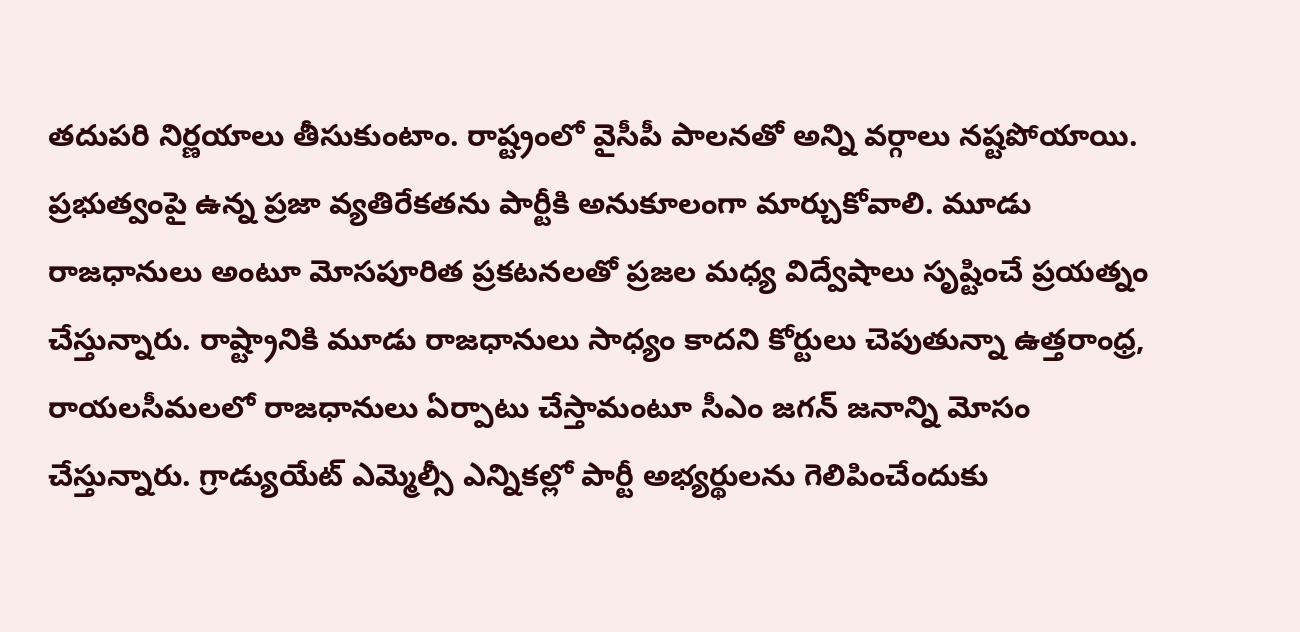తదుపరి నిర్ణయాలు తీసుకుంటాం. రాష్ట్రంలో వైసీపీ పాలనతో అన్ని వర్గాలు నష్టపోయాయి. ప్రభుత్వంపై ఉన్న ప్రజా వ్యతిరేకతను పార్టీకి అనుకూలంగా మార్చుకోవాలి. మూడు రాజధానులు అంటూ మోసపూరిత ప్రకటనలతో ప్రజల మధ్య విద్వేషాలు సృష్టించే ప్రయత్నం చేస్తున్నారు. రాష్ట్రానికి మూడు రాజధానులు సాధ్యం కాదని కోర్టులు చెపుతున్నా ఉత్తరాంధ్ర, రాయలసీమలలో రాజధానులు ఏర్పాటు చేస్తామంటూ సీఎం జగన్ జనాన్ని మోసం చేస్తున్నారు. గ్రాడ్యుయేట్ ఎమ్మెల్సీ ఎన్నికల్లో పార్టీ అభ్యర్థులను గెలిపించేందుకు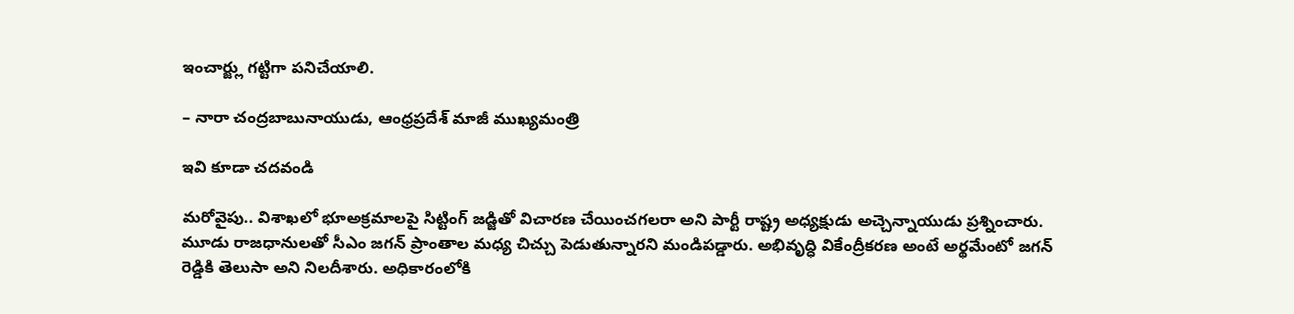ఇంచార్జ్లు గట్టిగా పనిచేయాలి.

– నారా చంద్రబాబునాయుడు, ఆంధ్రప్రదేశ్ మాజీ ముఖ్యమంత్రి

ఇవి కూడా చదవండి

మరోవైపు.. విశాఖలో భూఅక్రమాలపై సిట్టింగ్ జడ్జితో విచారణ చేయించగలరా అని పార్టీ రాష్ట్ర అధ్యక్షుడు అచ్చెన్నాయుడు ప్రశ్నించారు. మూడు రాజధానులతో సీఎం జగన్‌ ప్రాంతాల మధ్య చిచ్చు పెడుతున్నారని మండిపడ్డారు. అభివృద్ధి వికేంద్రీకరణ అంటే అర్థమేంటో జగన్ రెడ్డికి తెలుసా అని నిలదీశారు. అధికారంలోకి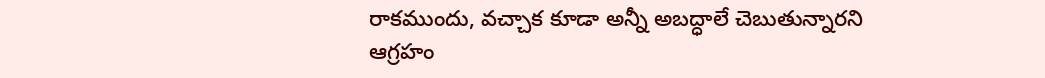రాకముందు, వచ్చాక కూడా అన్నీ అబద్ధాలే చెబుతున్నారని ఆగ్రహం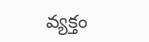వ్యక్తం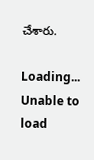చేశారు.

Loading...
Unable to load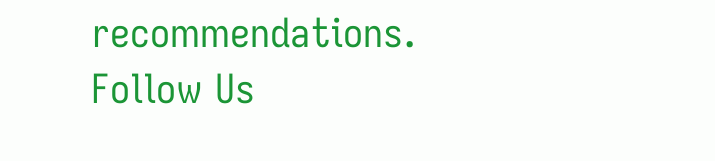recommendations.
Follow Us